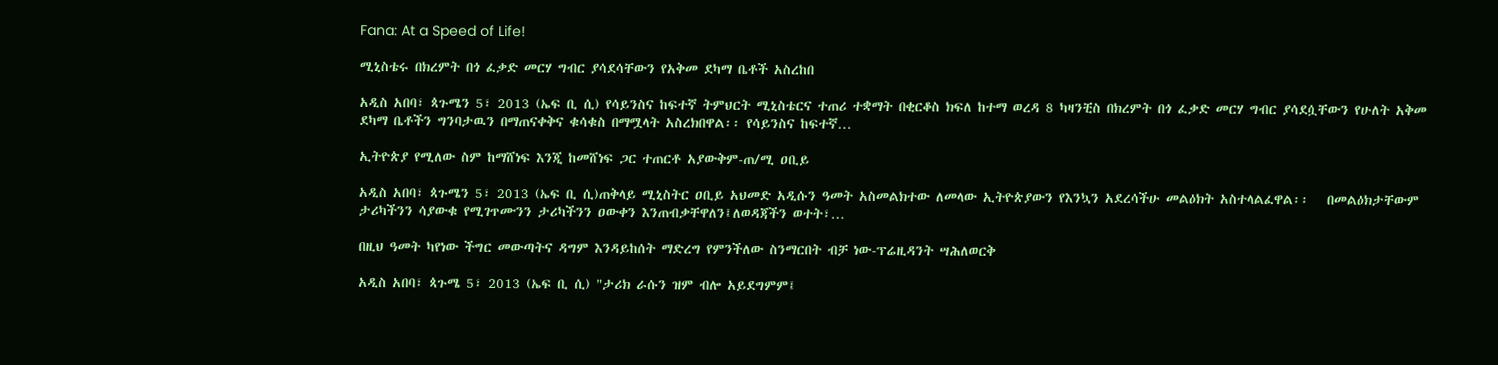Fana: At a Speed of Life!

ሚኒስቴሩ በክረምት በጎ ፈቃድ መርሃ ግብር ያሳደሳቸውን የአቅመ ደካማ ቤቶች አስረከበ

አዲስ አበባ፣ ጳጉሜን 5፣ 2013 (ኤፍ ቢ ሲ) የሳይንስና ከፍተኛ ትምህርት ሚኒስቴርና ተጠሪ ተቋማት በቂርቆስ ክፍለ ከተማ ወረዳ 8 ካዛንቺስ በክረምት በጎ ፈቃድ መርሃ ግብር ያሳደሷቸውን የሁለት አቅመ ደካማ ቤቶችን ግንባታዉን በማጠናቀቅና ቁሳቁስ በማሟላት አስረክበዋል፡፡ የሳይንስና ከፍተኛ…

ኢትዮጵያ የሚለው ስም ከማሸነፍ እንጂ ከመሸነፍ ጋር ተጠርቶ አያውቅም-ጠ/ሚ ዐቢይ

አዲስ አበባ፣ ጳጉሜን 5፣ 2013 (ኤፍ ቢ ሲ)ጠቅላይ ሚኒስትር ዐቢይ አህመድ አዲሱን ዓመት አስመልክተው ለመላው ኢትዮጵያውን የእንኳን አደረሳችሁ መልዕክት አስተላልፈዋል፡፡   በመልዕክታቸውም ታሪካችንን ሳያውቁ የሚገጥሙንን ታሪካችንን ዐውቀን እንጠብቃቸዋለን፤ለወዳጃችን ወተት፣…

በዚህ ዓመት ካየነው ችግር መውጣትና ዳግም እንዳይከሰት ማድረግ የምንችለው ስንማርበት ብቻ ነው-ፕሬዚዳንት ሣሕለወርቅ

አዲስ አበባ፣ ጳጉሜ 5፣ 2013 (ኤፍ ቢ ሲ) "ታሪክ ራሱን ዝም ብሎ አይደግምም፤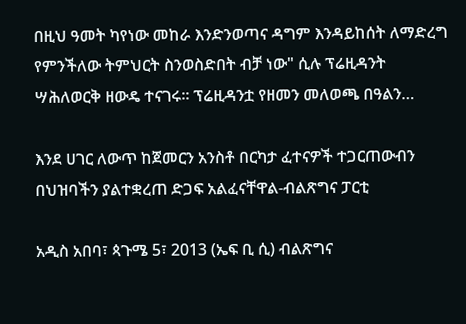በዚህ ዓመት ካየነው መከራ እንድንወጣና ዳግም እንዳይከሰት ለማድረግ የምንችለው ትምህርት ስንወስድበት ብቻ ነው" ሲሉ ፕሬዚዳንት ሣሕለወርቅ ዘውዴ ተናገሩ። ፕሬዚዳንቷ የዘመን መለወጫ በዓልን…

እንደ ሀገር ለውጥ ከጀመርን አንስቶ በርካታ ፈተናዎች ተጋርጠውብን በህዝባችን ያልተቋረጠ ድጋፍ አልፈናቸዋል-ብልጽግና ፓርቲ

አዲስ አበባ፣ ጳጉሜ 5፣ 2013 (ኤፍ ቢ ሲ) ብልጽግና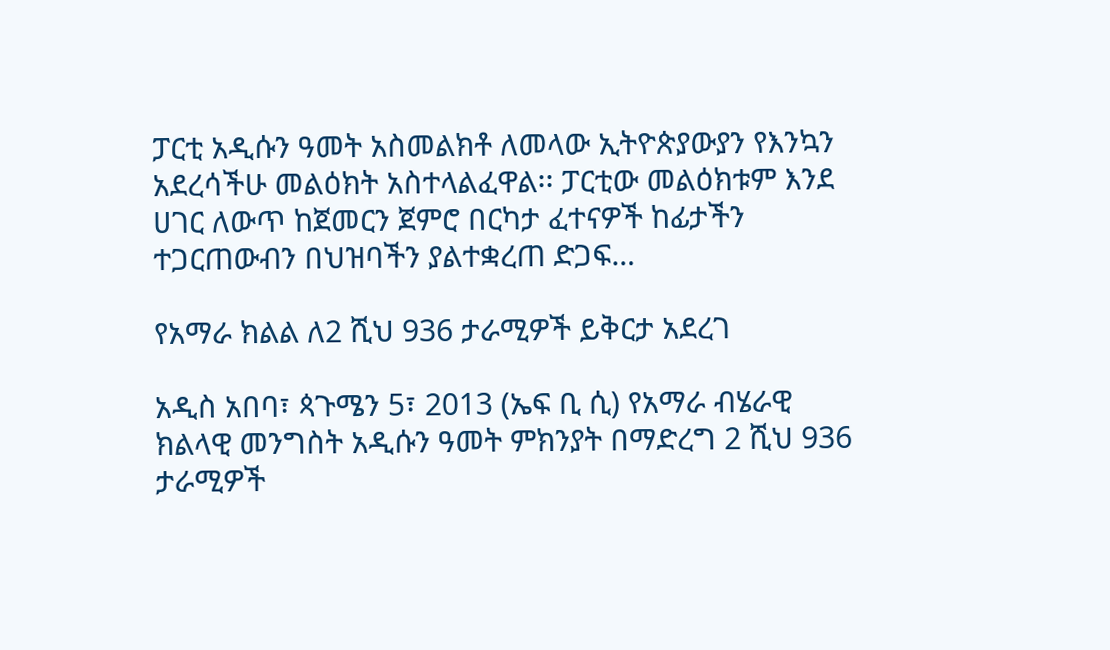ፓርቲ አዲሱን ዓመት አስመልክቶ ለመላው ኢትዮጵያውያን የእንኳን አደረሳችሁ መልዕክት አስተላልፈዋል፡፡ ፓርቲው መልዕክቱም እንደ ሀገር ለውጥ ከጀመርን ጀምሮ በርካታ ፈተናዎች ከፊታችን ተጋርጠውብን በህዝባችን ያልተቋረጠ ድጋፍ…

የአማራ ክልል ለ2 ሺህ 936 ታራሚዎች ይቅርታ አደረገ

አዲስ አበባ፣ ጳጉሜን 5፣ 2013 (ኤፍ ቢ ሲ) የአማራ ብሄራዊ ክልላዊ መንግስት አዲሱን ዓመት ምክንያት በማድረግ 2 ሺህ 936 ታራሚዎች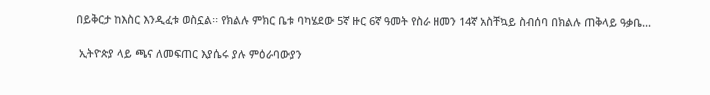በይቅርታ ከእስር እንዲፈቱ ወስኗል፡፡ የክልሉ ምክር ቤቱ ባካሄደው 5ኛ ዙር 6ኛ ዓመት የስራ ዘመን 14ኛ አስቸኳይ ስብሰባ በክልሉ ጠቅላይ ዓቃቤ…

 ኢትዮጵያ ላይ ጫና ለመፍጠር እያሴሩ ያሉ ምዕራባውያን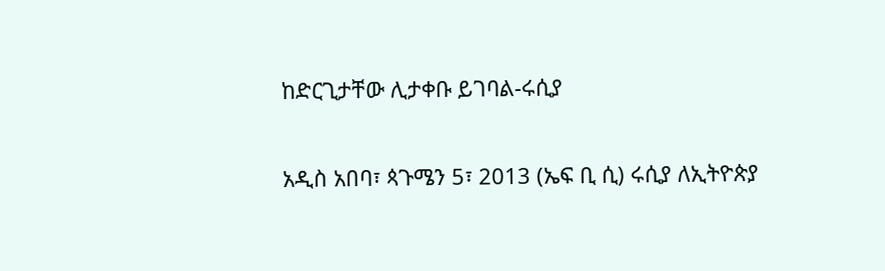ከድርጊታቸው ሊታቀቡ ይገባል-ሩሲያ

አዲስ አበባ፣ ጳጉሜን 5፣ 2013 (ኤፍ ቢ ሲ) ሩሲያ ለኢትዮጵያ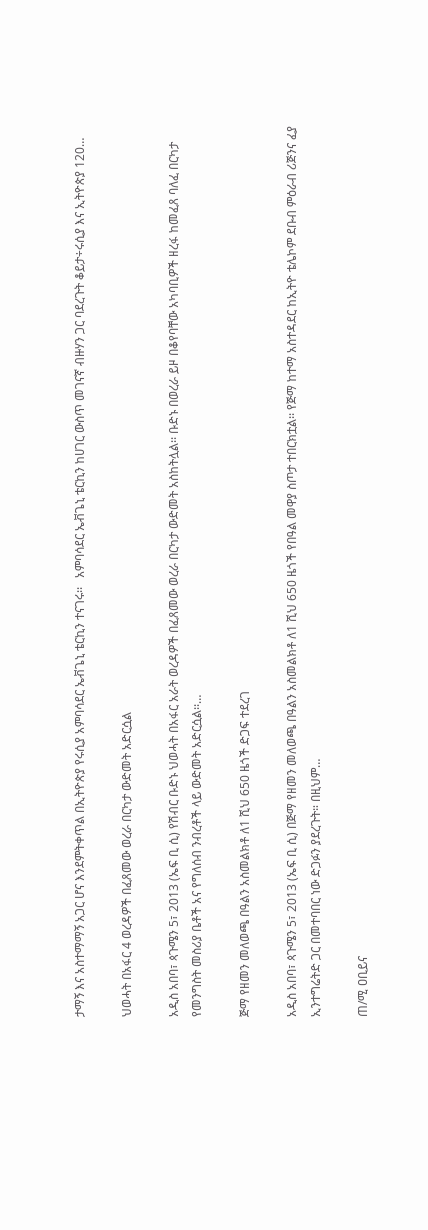ታማኝ እና አስተማማኝ አጋር ሆና እንደምትቀጥል በኢትዮጵያ የሩሲያ አምባሳደር ኤቭጌኒ ቴርኪን ተናገሩ፡፡   አምባሳደር ኤቭጌኒ ቴርኪን ከሀገር ውስጥ መገናኛ ብዙሃን ጋር ባደረጉት ቆይታ÷ሩሲያ እና ኢትዮጵያ 120…

ህወሓት በአፋር 4 ወረዳዎች በፈጸመው ወረራ በርካታ ውድመት አድርሷል

አዲስ አበባ፣ ጳጉሜን 5፣ 2013 (ኤፍ ቢ ሲ) የሽብር ቡድኑ ህወሓት በአፋር አራት ወረዳዎች በፈጸመው ወረራ በርካታ ውድመት አስከትሏል፡፡ ቡድኑ በወረራ ይዞ በቆየባቸው አካባቢዎች ዘረፋ ከመፈጸ ባለፈ በርካታ የመንግስት መስሪያ ቤቶች አና የግለሰብ ንብረቶች ላይ ውድመት አድርሷል፡፡…

ጅማ የዘመን መለወጫ በዓልን አስመልክቶ ለ1 ሺህ 650 ዜጎች ድጋፍ ተደረገ

አዲስ አበባ፣ ጳጉሜን 5፣ 2013 (ኤፍ ቢ ሲ) በጅማ የዘመን መለወጫ በዓልን አስመልክቶ ለ1 ሺህ 650 ዜጎች የበዓል መዋያ ስጦታ ተበርክቷል፡፡ የጅማ ከተማ አስተዳደር ከኢትዮ ቴሌኮም ደቡብ ምዕራብ ሪጅንና ፈያ ኢንተግሬትድ ጋር በመተባበር ነው ድጋፉን ያደረጉት። በዚህም…

ጠ/ሚ ዐቢይና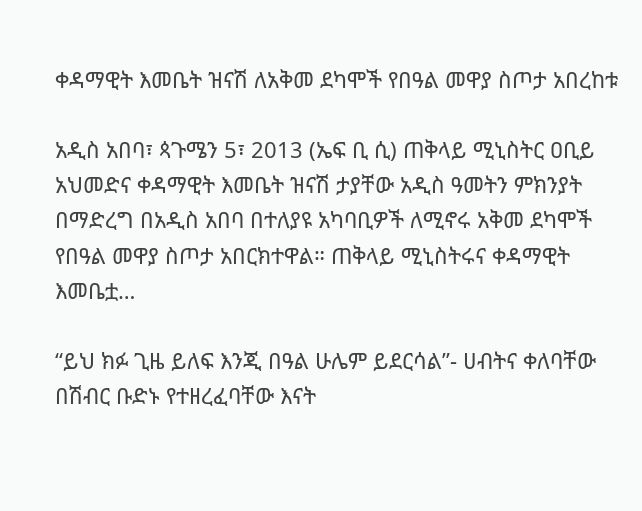ቀዳማዊት እመቤት ዝናሽ ለአቅመ ደካሞች የበዓል መዋያ ስጦታ አበረከቱ

አዲስ አበባ፣ ጳጉሜን 5፣ 2013 (ኤፍ ቢ ሲ) ጠቅላይ ሚኒስትር ዐቢይ አህመድና ቀዳማዊት እመቤት ዝናሽ ታያቸው አዲስ ዓመትን ምክንያት በማድረግ በአዲስ አበባ በተለያዩ አካባቢዎች ለሚኖሩ አቅመ ደካሞች የበዓል መዋያ ስጦታ አበርክተዋል። ጠቅላይ ሚኒስትሩና ቀዳማዊት እመቤቷ…

“ይህ ክፉ ጊዜ ይለፍ እንጂ በዓል ሁሌም ይደርሳል”- ሀብትና ቀለባቸው በሽብር ቡድኑ የተዘረፈባቸው እናት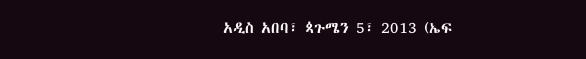አዲስ አበባ፣ ጳጉሜን 5፣ 2013 (ኤፍ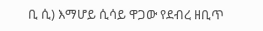ቢ ሲ) እማሆይ ሲሳይ ዋጋው የደብረ ዘቢጥ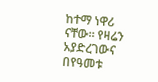ከተማ ነዋሪ ናቸው። የዛሬን አያድረገውና በየዓመቱ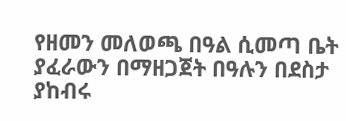የዘመን መለወጫ በዓል ሲመጣ ቤት ያፈራውን በማዘጋጀት በዓሉን በደስታ ያከብሩ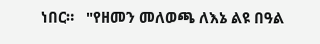ነበር።   "የዘመን መለወጫ ለእኔ ልዩ በዓል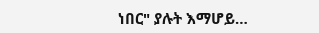ነበር" ያሉት እማሆይ…